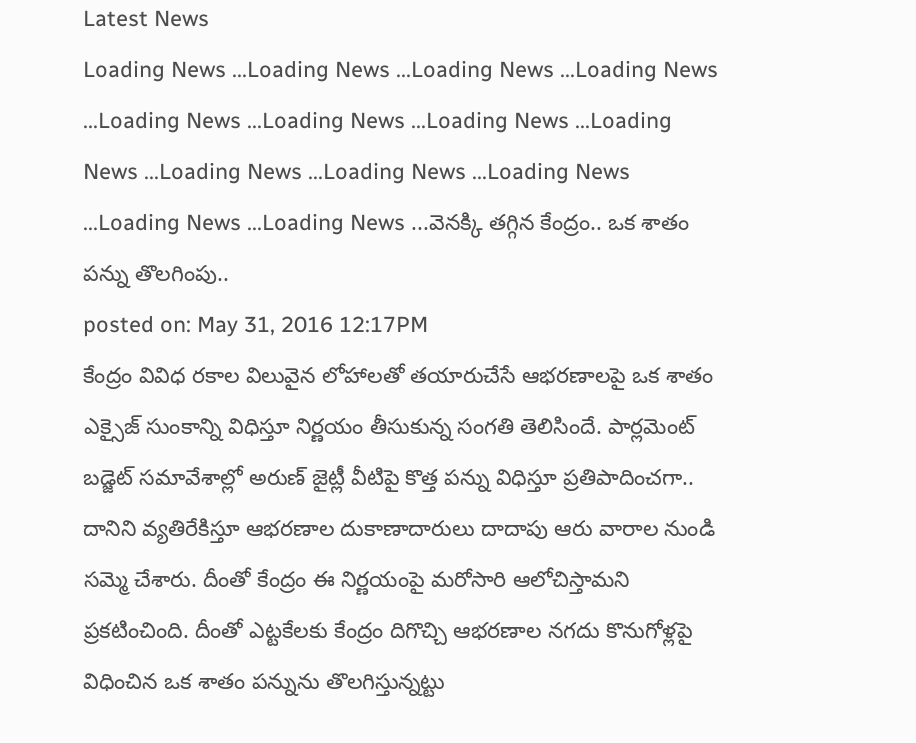Latest News
Loading News ...Loading News ...Loading News ...Loading News ...Loading News ...Loading News ...Loading News ...Loading News ...Loading News ...Loading News ...Loading News ...Loading News ...Loading News ...వెనక్కి తగ్గిన కేంద్రం.. ఒక శాతం పన్ను తొలగింపు..
posted on: May 31, 2016 12:17PM
కేంద్రం వివిధ రకాల విలువైన లోహాలతో తయారుచేసే ఆభరణాలపై ఒక శాతం ఎక్సైజ్ సుంకాన్ని విధిస్తూ నిర్ణయం తీసుకున్న సంగతి తెలిసిందే. పార్లమెంట్ బడ్జెట్ సమావేశాల్లో అరుణ్ జైట్లీ వీటిపై కొత్త పన్ను విధిస్తూ ప్రతిపాదించగా.. దానిని వ్యతిరేకిస్తూ ఆభరణాల దుకాణాదారులు దాదాపు ఆరు వారాల నుండి సమ్మె చేశారు. దీంతో కేంద్రం ఈ నిర్ణయంపై మరోసారి ఆలోచిస్తామని ప్రకటించింది. దీంతో ఎట్టకేలకు కేంద్రం దిగొచ్చి ఆభరణాల నగదు కొనుగోళ్లపై విధించిన ఒక శాతం పన్నును తొలగిస్తున్నట్టు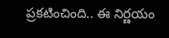ప్రకటించింది.. ఈ నిర్ణయం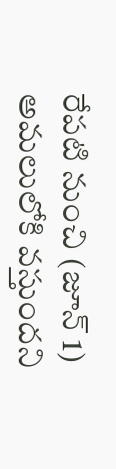రేపటి నుంచి (జూన్ 1) అమలులోకి వస్తుందని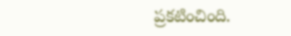ప్రకటించింది.